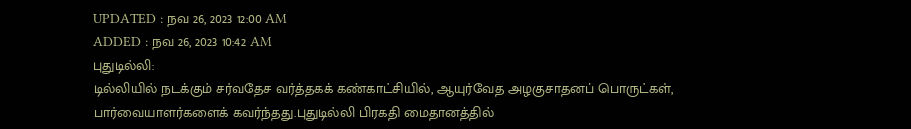UPDATED : நவ 26, 2023 12:00 AM
ADDED : நவ 26, 2023 10:42 AM
புதுடில்லி:
டில்லியில் நடக்கும் சர்வதேச வர்த்தகக் கண்காட்சியில், ஆயுர்வேத அழகுசாதனப் பொருட்கள், பார்வையாளர்களைக் கவர்ந்தது.புதுடில்லி பிரகதி மைதானத்தில்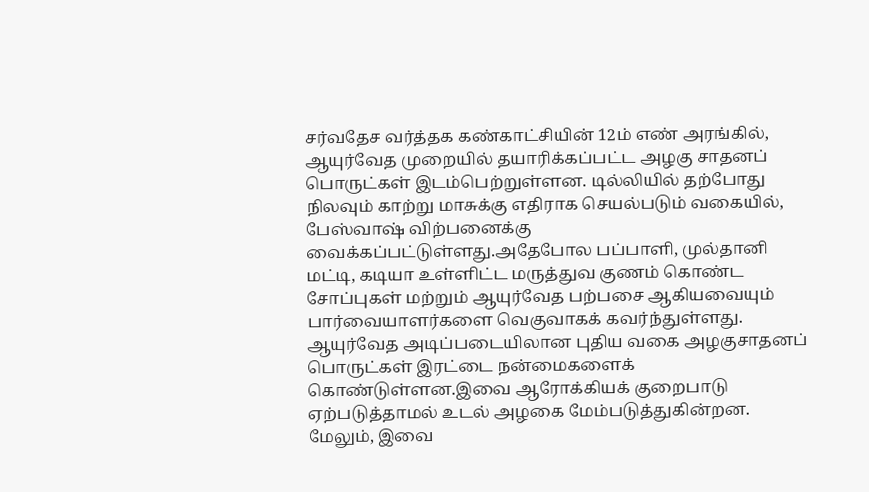சர்வதேச வர்த்தக கண்காட்சியின் 12ம் எண் அரங்கில், ஆயுர்வேத முறையில் தயாரிக்கப்பட்ட அழகு சாதனப் பொருட்கள் இடம்பெற்றுள்ளன. டில்லியில் தற்போது நிலவும் காற்று மாசுக்கு எதிராக செயல்படும் வகையில், பேஸ்வாஷ் விற்பனைக்கு வைக்கப்பட்டுள்ளது.அதேபோல பப்பாளி, முல்தானி மட்டி, கடியா உள்ளிட்ட மருத்துவ குணம் கொண்ட சோப்புகள் மற்றும் ஆயுர்வேத பற்பசை ஆகியவையும் பார்வையாளர்களை வெகுவாகக் கவர்ந்துள்ளது. ஆயுர்வேத அடிப்படையிலான புதிய வகை அழகுசாதனப் பொருட்கள் இரட்டை நன்மைகளைக் கொண்டுள்ளன.இவை ஆரோக்கியக் குறைபாடு ஏற்படுத்தாமல் உடல் அழகை மேம்படுத்துகின்றன. மேலும், இவை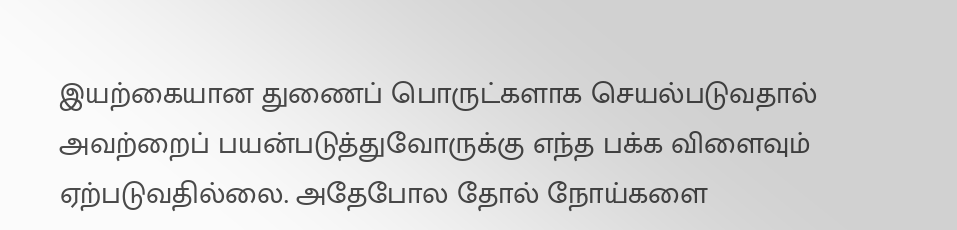இயற்கையான துணைப் பொருட்களாக செயல்படுவதால் அவற்றைப் பயன்படுத்துவோருக்கு எந்த பக்க விளைவும் ஏற்படுவதில்லை. அதேபோல தோல் நோய்களை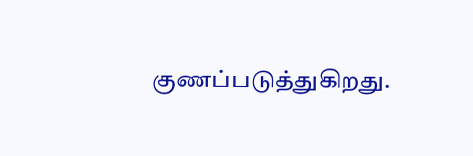குணப்படுத்துகிறது.